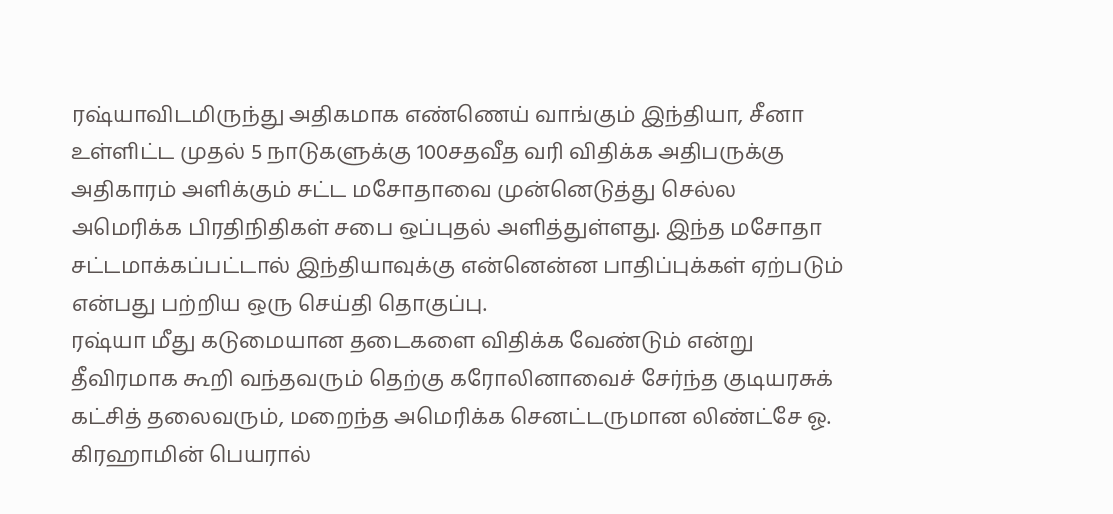ரஷ்யாவிடமிருந்து அதிகமாக எண்ணெய் வாங்கும் இந்தியா, சீனா உள்ளிட்ட முதல் 5 நாடுகளுக்கு 100சதவீத வரி விதிக்க அதிபருக்கு அதிகாரம் அளிக்கும் சட்ட மசோதாவை முன்னெடுத்து செல்ல அமெரிக்க பிரதிநிதிகள் சபை ஒப்புதல் அளித்துள்ளது. இந்த மசோதா சட்டமாக்கப்பட்டால் இந்தியாவுக்கு என்னென்ன பாதிப்புக்கள் ஏற்படும் என்பது பற்றிய ஒரு செய்தி தொகுப்பு.
ரஷ்யா மீது கடுமையான தடைகளை விதிக்க வேண்டும் என்று தீவிரமாக கூறி வந்தவரும் தெற்கு கரோலினாவைச் சேர்ந்த குடியரசுக் கட்சித் தலைவரும், மறைந்த அமெரிக்க செனட்டருமான லிண்ட்சே ஓ. கிரஹாமின் பெயரால்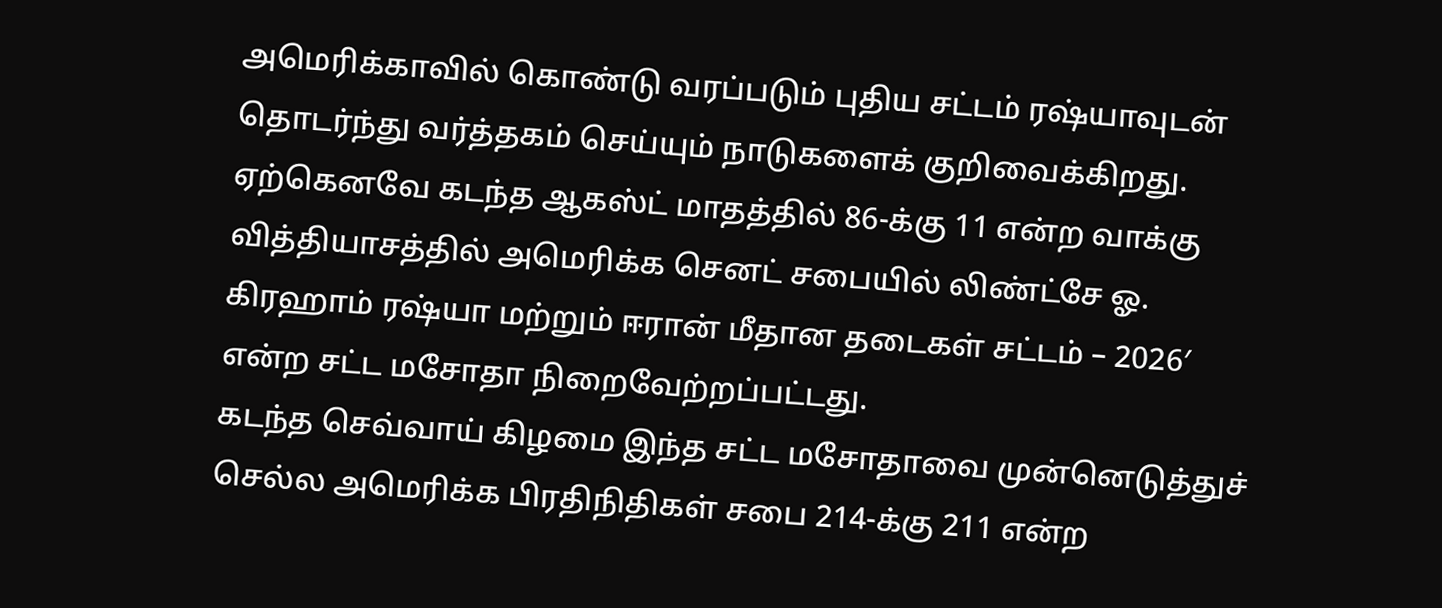அமெரிக்காவில் கொண்டு வரப்படும் புதிய சட்டம் ரஷ்யாவுடன் தொடர்ந்து வர்த்தகம் செய்யும் நாடுகளைக் குறிவைக்கிறது.
ஏற்கெனவே கடந்த ஆகஸ்ட் மாதத்தில் 86-க்கு 11 என்ற வாக்கு வித்தியாசத்தில் அமெரிக்க செனட் சபையில் லிண்ட்சே ஓ. கிரஹாம் ரஷ்யா மற்றும் ஈரான் மீதான தடைகள் சட்டம் – 2026′ என்ற சட்ட மசோதா நிறைவேற்றப்பட்டது.
கடந்த செவ்வாய் கிழமை இந்த சட்ட மசோதாவை முன்னெடுத்துச் செல்ல அமெரிக்க பிரதிநிதிகள் சபை 214-க்கு 211 என்ற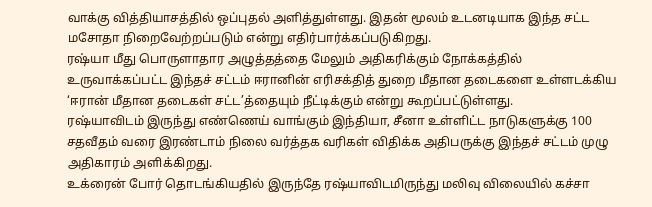வாக்கு வித்தியாசத்தில் ஒப்புதல் அளித்துள்ளது. இதன் மூலம் உடனடியாக இந்த சட்ட மசோதா நிறைவேற்றப்படும் என்று எதிர்பார்க்கப்படுகிறது.
ரஷ்யா மீது பொருளாதார அழுத்தத்தை மேலும் அதிகரிக்கும் நோக்கத்தில் உருவாக்கப்பட்ட இந்தச் சட்டம் ஈரானின் எரிசக்தித் துறை மீதான தடைகளை உள்ளடக்கிய ‘ஈரான் மீதான தடைகள் சட்ட’த்தையும் நீட்டிக்கும் என்று கூறப்பட்டுள்ளது.
ரஷ்யாவிடம் இருந்து எண்ணெய் வாங்கும் இந்தியா, சீனா உள்ளிட்ட நாடுகளுக்கு 100 சதவீதம் வரை இரண்டாம் நிலை வர்த்தக வரிகள் விதிக்க அதிபருக்கு இந்தச் சட்டம் முழு அதிகாரம் அளிக்கிறது.
உக்ரைன் போர் தொடங்கியதில் இருந்தே ரஷ்யாவிடமிருந்து மலிவு விலையில் கச்சா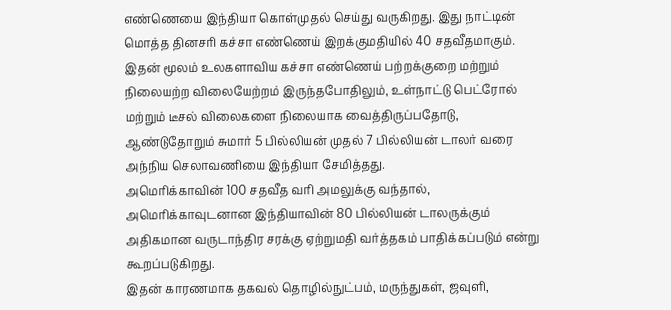எண்ணெயை இந்தியா கொள்முதல் செய்து வருகிறது. இது நாட்டின் மொத்த தினசரி கச்சா எண்ணெய் இறக்குமதியில் 40 சதவீதமாகும்.
இதன் மூலம் உலகளாவிய கச்சா எண்ணெய் பற்றக்குறை மற்றும் நிலையற்ற விலையேற்றம் இருந்தபோதிலும், உள்நாட்டு பெட்ரோல் மற்றும் டீசல் விலைகளை நிலையாக வைத்திருப்பதோடு, ஆண்டுதோறும் சுமார் 5 பில்லியன் முதல் 7 பில்லியன் டாலர் வரை அந்நிய செலாவணியை இந்தியா சேமித்தது.
அமெரிக்காவின் 100 சதவீத வரி அமலுக்கு வந்தால், அமெரிக்காவுடனான இந்தியாவின் 80 பில்லியன் டாலருக்கும் அதிகமான வருடாந்திர சரக்கு ஏற்றுமதி வர்த்தகம் பாதிக்கப்படும் என்று கூறப்படுகிறது.
இதன் காரணமாக தகவல் தொழில்நுட்பம், மருந்துகள், ஜவுளி,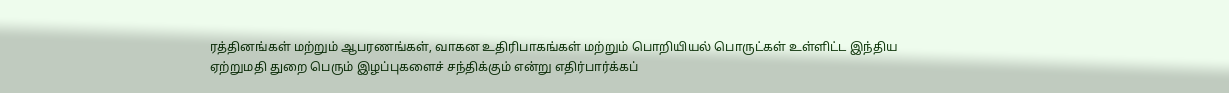ரத்தினங்கள் மற்றும் ஆபரணங்கள், வாகன உதிரிபாகங்கள் மற்றும் பொறியியல் பொருட்கள் உள்ளிட்ட இந்திய ஏற்றுமதி துறை பெரும் இழப்புகளைச் சந்திக்கும் என்று எதிர்பார்க்கப்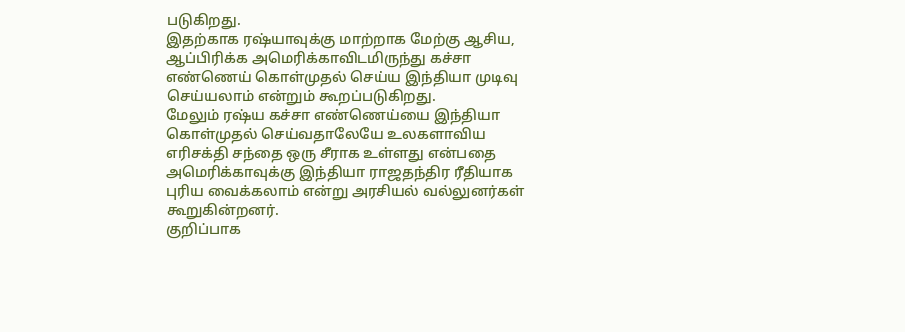படுகிறது.
இதற்காக ரஷ்யாவுக்கு மாற்றாக மேற்கு ஆசிய, ஆப்பிரிக்க அமெரிக்காவிடமிருந்து கச்சா எண்ணெய் கொள்முதல் செய்ய இந்தியா முடிவு செய்யலாம் என்றும் கூறப்படுகிறது.
மேலும் ரஷ்ய கச்சா எண்ணெய்யை இந்தியா கொள்முதல் செய்வதாலேயே உலகளாவிய எரிசக்தி சந்தை ஒரு சீராக உள்ளது என்பதை அமெரிக்காவுக்கு இந்தியா ராஜதந்திர ரீதியாக புரிய வைக்கலாம் என்று அரசியல் வல்லுனர்கள் கூறுகின்றனர்.
குறிப்பாக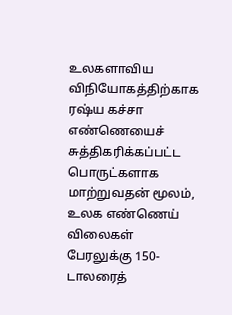உலகளாவிய விநியோகத்திற்காக ரஷ்ய கச்சா எண்ணெயைச் சுத்திகரிக்கப்பட்ட பொருட்களாக மாற்றுவதன் மூலம், உலக எண்ணெய் விலைகள் பேரலுக்கு 150-டாலரைத்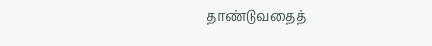தாண்டுவதைத்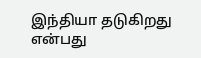இந்தியா தடுகிறது என்பது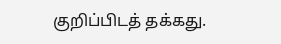குறிப்பிடத் தக்கது.